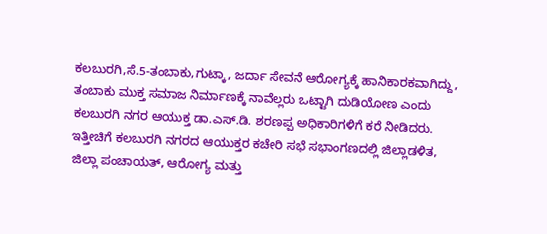ಕಲಬುರಗಿ,ಸೆ.5-ತಂಬಾಕು,ಗುಟ್ಕಾ, ಜರ್ದಾ ಸೇವನೆ ಆರೋಗ್ಯಕ್ಕೆ ಹಾನಿಕಾರಕವಾಗಿದ್ದು, ತಂಬಾಕು ಮುಕ್ತ ಸಮಾಜ ನಿರ್ಮಾಣಕ್ಕೆ ನಾವೆಲ್ಲರು ಒಟ್ಟಾಗಿ ದುಡಿಯೋಣ ಎಂದು ಕಲಬುರಗಿ ನಗರ ಆಯುಕ್ತ ಡಾ.ಎಸ್.ಡಿ. ಶರಣಪ್ಪ ಅಧಿಕಾರಿಗಳಿಗೆ ಕರೆ ನೀಡಿದರು.
ಇತ್ತೀಚಿಗೆ ಕಲಬುರಗಿ ನಗರದ ಆಯುಕ್ತರ ಕಚೇರಿ ಸಭೆ ಸಭಾಂಗಣದಲ್ಲಿ ಜಿಲ್ಲಾಡಳಿತ, ಜಿಲ್ಲಾ ಪಂಚಾಯತ್, ಆರೋಗ್ಯ ಮತ್ತು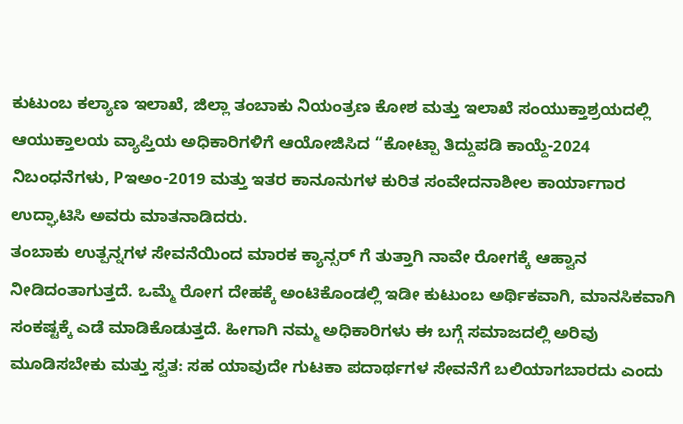ಕುಟುಂಬ ಕಲ್ಯಾಣ ಇಲಾಖೆ, ಜಿಲ್ಲಾ ತಂಬಾಕು ನಿಯಂತ್ರಣ ಕೋಶ ಮತ್ತು ಇಲಾಖೆ ಸಂಯುಕ್ತಾಶ್ರಯದಲ್ಲಿ ಆಯುಕ್ತಾಲಯ ವ್ಯಾಪ್ತಿಯ ಅಧಿಕಾರಿಗಳಿಗೆ ಆಯೋಜಿಸಿದ “ಕೋಟ್ಪಾ ತಿದ್ದುಪಡಿ ಕಾಯ್ದೆ-2024 ನಿಬಂಧನೆಗಳು, Pಇಅಂ-2019 ಮತ್ತು ಇತರ ಕಾನೂನುಗಳ ಕುರಿತ ಸಂವೇದನಾಶೀಲ ಕಾರ್ಯಾಗಾರ ಉದ್ಘಾಟಿಸಿ ಅವರು ಮಾತನಾಡಿದರು.
ತಂಬಾಕು ಉತ್ಪನ್ನಗಳ ಸೇವನೆಯಿಂದ ಮಾರಕ ಕ್ಯಾನ್ಸರ್ ಗೆ ತುತ್ತಾಗಿ ನಾವೇ ರೋಗಕ್ಕೆ ಆಹ್ವಾನ ನೀಡಿದಂತಾಗುತ್ತದೆ. ಒಮ್ಮೆ ರೋಗ ದೇಹಕ್ಕೆ ಅಂಟಿಕೊಂಡಲ್ಲಿ ಇಡೀ ಕುಟುಂಬ ಅರ್ಥಿಕವಾಗಿ, ಮಾನಸಿಕವಾಗಿ ಸಂಕಷ್ಟಕ್ಕೆ ಎಡೆ ಮಾಡಿಕೊಡುತ್ತದೆ. ಹೀಗಾಗಿ ನಮ್ಮ ಅಧಿಕಾರಿಗಳು ಈ ಬಗ್ಗೆ ಸಮಾಜದಲ್ಲಿ ಅರಿವು ಮೂಡಿಸಬೇಕು ಮತ್ತು ಸ್ವತ: ಸಹ ಯಾವುದೇ ಗುಟಕಾ ಪದಾರ್ಥಗಳ ಸೇವನೆಗೆ ಬಲಿಯಾಗಬಾರದು ಎಂದು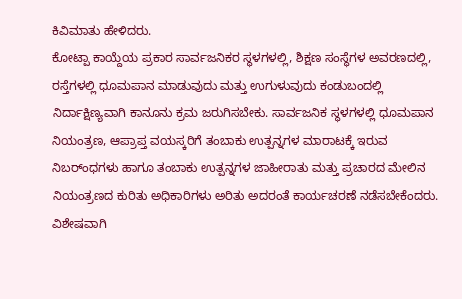ಕಿವಿಮಾತು ಹೇಳಿದರು.
ಕೋಟ್ಪಾ ಕಾಯ್ದೆಯ ಪ್ರಕಾರ ಸಾರ್ವಜನಿಕರ ಸ್ಥಳಗಳಲ್ಲಿ, ಶಿಕ್ಷಣ ಸಂಸ್ಥೆಗಳ ಅವರಣದಲ್ಲಿ, ರಸ್ತೆಗಳಲ್ಲಿ ಧೂಮಪಾನ ಮಾಡುವುದು ಮತ್ತು ಉಗುಳುವುದು ಕಂಡುಬಂದಲ್ಲಿ ನಿರ್ದಾಕ್ಷಿಣ್ಯವಾಗಿ ಕಾನೂನು ಕ್ರಮ ಜರುಗಿಸಬೇಕು. ಸಾರ್ವಜನಿಕ ಸ್ಥಳಗಳಲ್ಲಿ ಧೂಮಪಾನ ನಿಯಂತ್ರಣ, ಆಪ್ರಾಪ್ತ ವಯಸ್ಕರಿಗೆ ತಂಬಾಕು ಉತ್ಪನ್ನಗಳ ಮಾರಾಟಕ್ಕೆ ಇರುವ ನಿಬರ್ಂಧಗಳು ಹಾಗೂ ತಂಬಾಕು ಉತ್ಪನ್ನಗಳ ಜಾಹೀರಾತು ಮತ್ತು ಪ್ರಚಾರದ ಮೇಲಿನ ನಿಯಂತ್ರಣದ ಕುರಿತು ಅಧಿಕಾರಿಗಳು ಅರಿತು ಅದರಂತೆ ಕಾರ್ಯಚರಣೆ ನಡೆಸಬೇಕೆಂದರು.
ವಿಶೇಷವಾಗಿ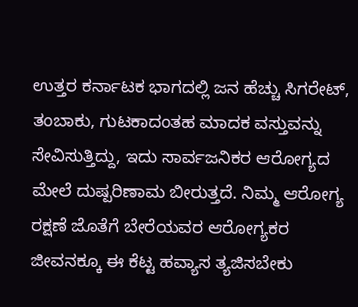ಉತ್ತರ ಕರ್ನಾಟಕ ಭಾಗದಲ್ಲಿ ಜನ ಹೆಚ್ಚು ಸಿಗರೇಟ್, ತಂಬಾಕು, ಗುಟಕಾದಂತಹ ಮಾದಕ ವಸ್ತುವನ್ನು ಸೇವಿಸುತ್ತಿದ್ದು, ಇದು ಸಾರ್ವಜನಿಕರ ಆರೋಗ್ಯದ ಮೇಲೆ ದುಷ್ಪರಿಣಾಮ ಬೀರುತ್ತದೆ. ನಿಮ್ಮ ಆರೋಗ್ಯ ರಕ್ಷಣೆ ಜೊತೆಗೆ ಬೇರೆಯವರ ಆರೋಗ್ಯಕರ ಜೀವನಕ್ಕೂ ಈ ಕೆಟ್ಟ ಹವ್ಯಾಸ ತ್ಯಜಿಸಬೇಕು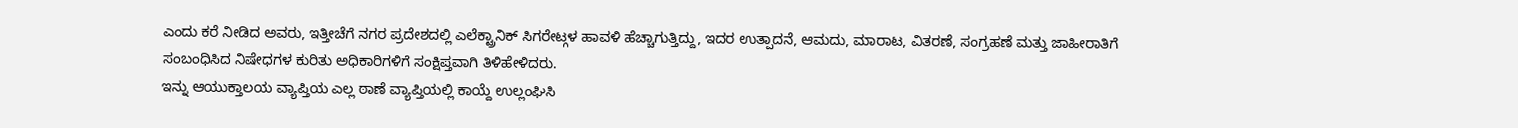ಎಂದು ಕರೆ ನೀಡಿದ ಅವರು, ಇತ್ತೀಚೆಗೆ ನಗರ ಪ್ರದೇಶದಲ್ಲಿ ಎಲೆಕ್ಟ್ರಾನಿಕ್ ಸಿಗರೇಟ್ಗಳ ಹಾವಳಿ ಹೆಚ್ಚಾಗುತ್ತಿದ್ದು, ಇದರ ಉತ್ಪಾದನೆ, ಆಮದು, ಮಾರಾಟ, ವಿತರಣೆ, ಸಂಗ್ರಹಣೆ ಮತ್ತು ಜಾಹೀರಾತಿಗೆ ಸಂಬಂಧಿಸಿದ ನಿಷೇಧಗಳ ಕುರಿತು ಅಧಿಕಾರಿಗಳಿಗೆ ಸಂಕ್ಷಿಪ್ತವಾಗಿ ತಿಳಿಹೇಳಿದರು.
ಇನ್ನು ಆಯುಕ್ತಾಲಯ ವ್ಯಾಪ್ತಿಯ ಎಲ್ಲ ಠಾಣೆ ವ್ಯಾಪ್ತಿಯಲ್ಲಿ ಕಾಯ್ದೆ ಉಲ್ಲಂಘಿಸಿ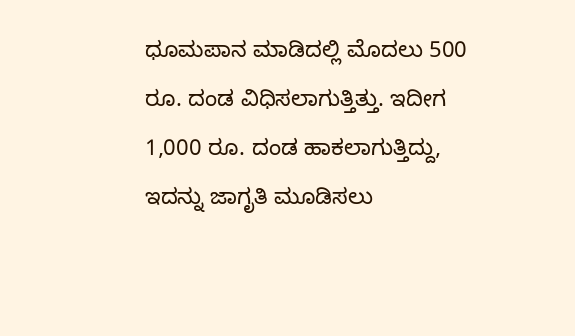ಧೂಮಪಾನ ಮಾಡಿದಲ್ಲಿ ಮೊದಲು 500 ರೂ. ದಂಡ ವಿಧಿಸಲಾಗುತ್ತಿತ್ತು. ಇದೀಗ 1,000 ರೂ. ದಂಡ ಹಾಕಲಾಗುತ್ತಿದ್ದು, ಇದನ್ನು ಜಾಗೃತಿ ಮೂಡಿಸಲು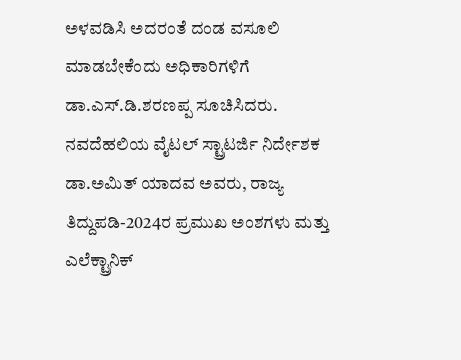ಅಳವಡಿಸಿ ಅದರಂತೆ ದಂಡ ವಸೂಲಿ ಮಾಡಬೇಕೆಂದು ಅಧಿಕಾರಿಗಳಿಗೆ ಡಾ.ಎಸ್.ಡಿ.ಶರಣಪ್ಪ ಸೂಚಿಸಿದರು.
ನವದೆಹಲಿಯ ವೈಟಲ್ ಸ್ಟ್ರಾಟರ್ಜಿ ನಿರ್ದೇಶಕ ಡಾ.ಅಮಿತ್ ಯಾದವ ಅವರು, ರಾಜ್ಯ ತಿದ್ದುಪಡಿ-2024ರ ಪ್ರಮುಖ ಅಂಶಗಳು ಮತ್ತು ಎಲೆಕ್ಟ್ರಾನಿಕ್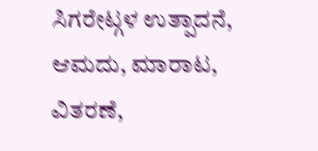ಸಿಗರೇಟ್ಗಳ ಉತ್ಪಾದನೆ, ಆಮದು, ಮಾರಾಟ, ವಿತರಣೆ,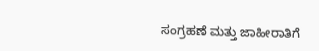ಸಂಗ್ರಹಣೆ ಮತ್ತು ಜಾಹೀರಾತಿಗೆ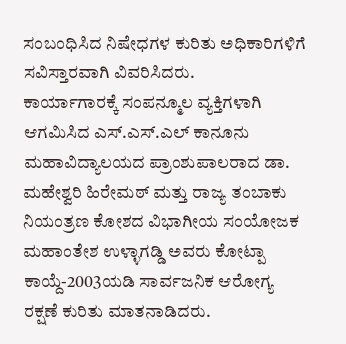ಸಂಬಂಧಿಸಿದ ನಿಷೇಧಗಳ ಕುರಿತು ಅಧಿಕಾರಿಗಳಿಗೆ ಸವಿಸ್ತಾರವಾಗಿ ವಿವರಿಸಿದರು.
ಕಾರ್ಯಾಗಾರಕ್ಕೆ ಸಂಪನ್ಮೂಲ ವ್ಯಕ್ತಿಗಳಾಗಿ ಆಗಮಿಸಿದ ಎಸ್.ಎಸ್.ಎಲ್ ಕಾನೂನು ಮಹಾವಿದ್ಯಾಲಯದ ಪ್ರಾಂಶುಪಾಲರಾದ ಡಾ. ಮಹೇಶ್ವರಿ ಹಿರೇಮಠ್ ಮತ್ತು ರಾಜ್ಯ ತಂಬಾಕು ನಿಯಂತ್ರಣ ಕೋಶದ ವಿಭಾಗೀಯ ಸಂಯೋಜಕ ಮಹಾಂತೇಶ ಉಳ್ಳಾಗಡ್ಡಿ ಅವರು ಕೋಟ್ಪಾ ಕಾಯ್ದೆ-2003ಯಡಿ ಸಾರ್ವಜನಿಕ ಆರೋಗ್ಯ ರಕ್ಷಣೆ ಕುರಿತು ಮಾತನಾಡಿದರು.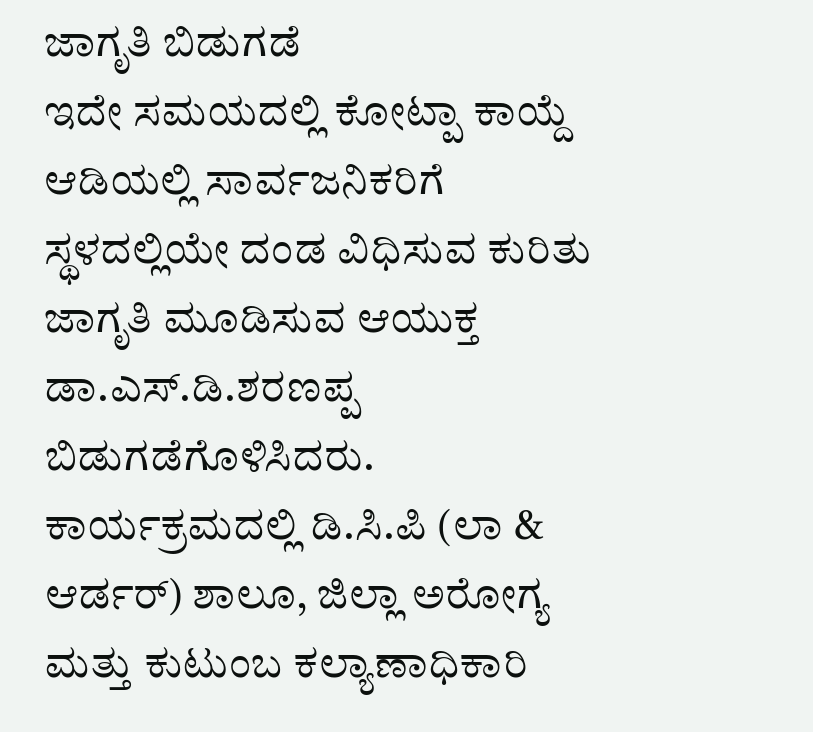ಜಾಗೃತಿ ಬಿಡುಗಡೆ
ಇದೇ ಸಮಯದಲ್ಲಿ ಕೋಟ್ಪಾ ಕಾಯ್ದೆ ಆಡಿಯಲ್ಲಿ ಸಾರ್ವಜನಿಕರಿಗೆ ಸ್ಥಳದಲ್ಲಿಯೇ ದಂಡ ವಿಧಿಸುವ ಕುರಿತು ಜಾಗೃತಿ ಮೂಡಿಸುವ ಆಯುಕ್ತ ಡಾ.ಎಸ್.ಡಿ.ಶರಣಪ್ಪ ಬಿಡುಗಡೆಗೊಳಿಸಿದರು.
ಕಾರ್ಯಕ್ರಮದಲ್ಲಿ ಡಿ.ಸಿ.ಪಿ (ಲಾ & ಆರ್ಡರ್) ಶಾಲೂ, ಜಿಲ್ಲಾ ಅರೋಗ್ಯ ಮತ್ತು ಕುಟುಂಬ ಕಲ್ಯಾಣಾಧಿಕಾರಿ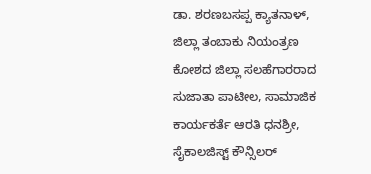ಡಾ. ಶರಣಬಸಪ್ಪ ಕ್ಯಾತನಾಳ್, ಜಿಲ್ಲಾ ತಂಬಾಕು ನಿಯಂತ್ರಣ ಕೋಶದ ಜಿಲ್ಲಾ ಸಲಹೆಗಾರರಾದ ಸುಜಾತಾ ಪಾಟೀಲ, ಸಾಮಾಜಿಕ ಕಾರ್ಯಕರ್ತೆ ಆರತಿ ಧನಶ್ರೀ, ಸೈಕಾಲಜಿಸ್ಟ್ ಕೌನ್ಸಿಲರ್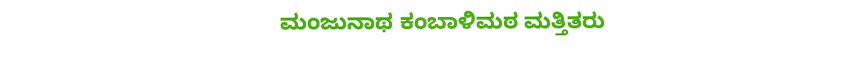ಮಂಜುನಾಥ ಕಂಬಾಳಿಮಠ ಮತ್ತಿತರು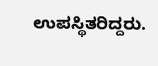ಉಪಸ್ಥಿತರಿದ್ದರು.